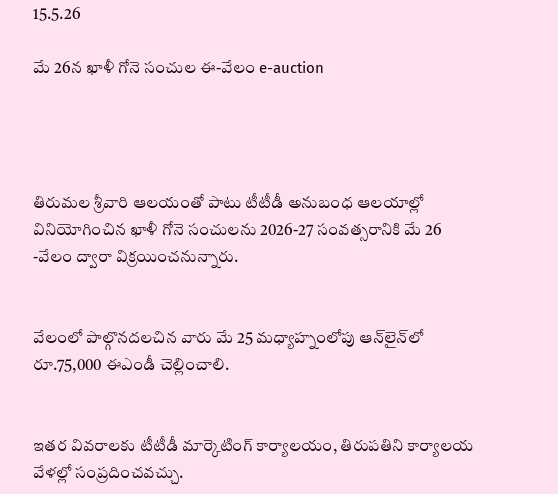15.5.26

మే 26న ఖాళీ గోనె సంచుల ఈ-వేలం e-auction




తిరుమల శ్రీవారి ఆలయంతో పాటు టీటీడీ అనుబంధ ఆలయాల్లో వినియోగించిన ఖాళీ గోనె సంచులను 2026-27 సంవత్సరానికి మే 26 -వేలం ద్వారా విక్రయించనున్నారు.


వేలంలో పాల్గొనదలచిన వారు మే 25 మధ్యాహ్నంలోపు ఆన్‌లైన్‌లో రూ.75,000 ఈఎండీ చెల్లించాలి.


ఇతర వివరాలకు టీటీడీ మార్కెటింగ్ కార్యాలయం, తిరుపతిని కార్యాలయ వేళల్లో సంప్రదించవచ్చు.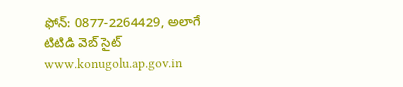ఫోన్: 0877-2264429, అలాగే టిటిడి వెబ్ సైట్ www.konugolu.ap.gov.in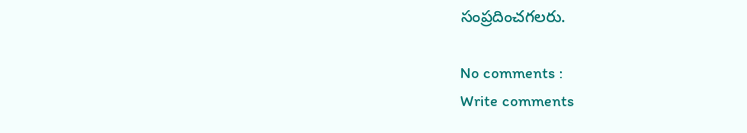సంప్రదించగలరు.

No comments :
Write comments